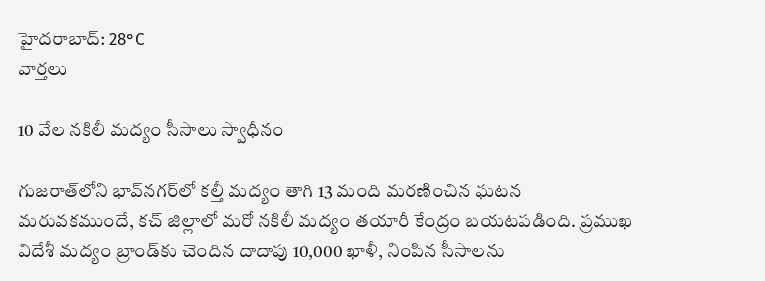హైదరాబాద్: 28°C
వార్తలు

10 వేల నకిలీ మద్యం సీసాలు స్వాధీనం

గుజరాత్‌లోని భావ్‌నగర్‌లో కల్తీ మద్యం తాగి 13 మంది మరణించిన ఘటన మరువకముందే, కచ్ జిల్లాలో మరో నకిలీ మద్యం తయారీ కేంద్రం బయటపడింది. ప్రముఖ విదేశీ మద్యం బ్రాండ్‌కు చెందిన దాదాపు 10,000 ఖాళీ, నింపిన సీసాలను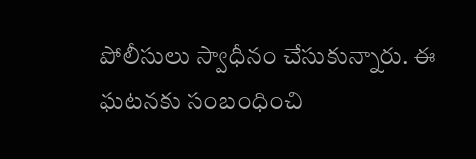పోలీసులు స్వాధీనం చేసుకున్నారు. ఈ ఘటనకు సంబంధించి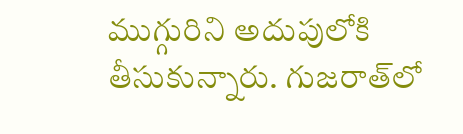ముగ్గురిని అదుపులోకి తీసుకున్నారు. గుజరాత్‌లో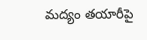మద్యం తయారీపై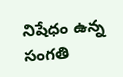నిషేధం ఉన్న సంగతి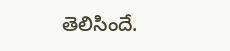తెలిసిందే.